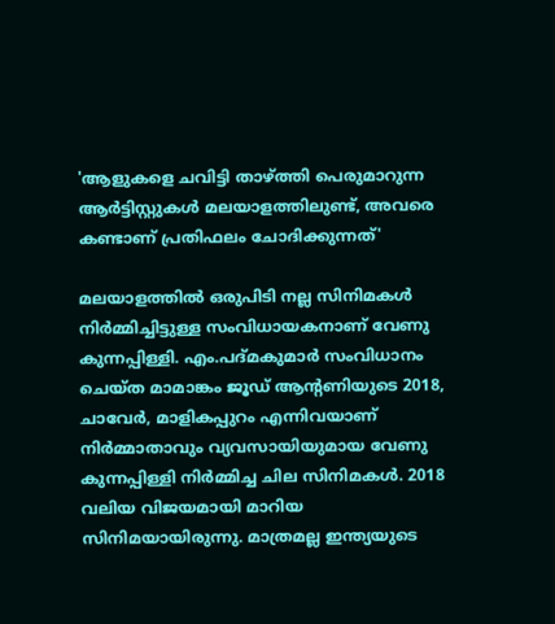'ആളുകളെ ചവിട്ടി താഴ്ത്തി പെരുമാറുന്ന ആര്‍ട്ടിസ്റ്റുകൾ മലയാളത്തിലുണ്ട്, അവരെ കണ്ടാണ് പ്രതിഫലം ചോദിക്കുന്നത്'

മലയാളത്തിൽ ഒരുപിടി നല്ല സിനിമകൾ നിർമ്മിച്ചിട്ടുള്ള സംവിധായകനാണ് വേണു കുന്നപ്പിള്ളി. എം.പദ്മകുമാര്‍ സംവിധാനം ചെയ്ത മാമാങ്കം ജൂഡ് ആന്റണിയുടെ 2018, ചാവേർ, മാളികപ്പുറം എന്നിവയാണ് നിര്‍മ്മാതാവും വ്യവസായിയുമായ വേണു കുന്നപ്പിള്ളി നിർമ്മിച്ച ചില സിനിമകൾ. 2018 വലിയ വിജയമായി മാറിയ സിനിമയായിരുന്നു. മാത്രമല്ല ഇന്ത്യയുടെ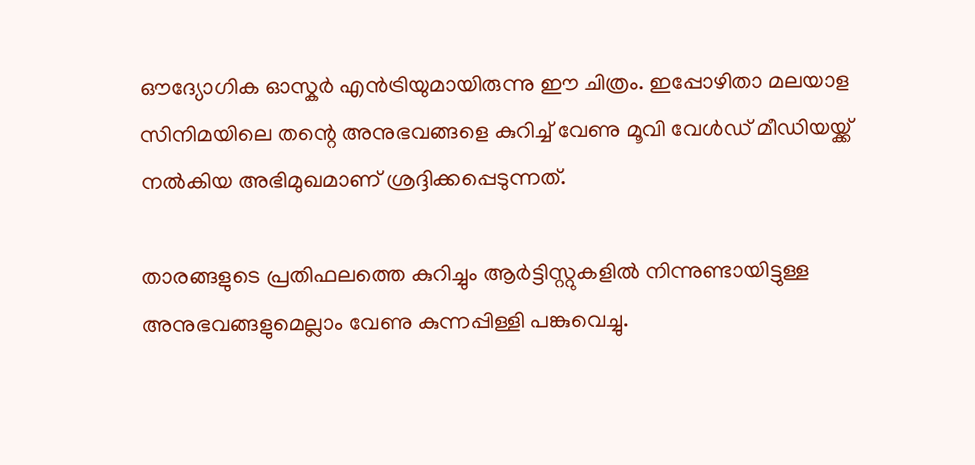ഔദ്യോഗിക ഓസ്കര്‍ എന്‍ട്രിയുമായിരുന്നു ഈ ചിത്രം. ഇപ്പോഴിതാ മലയാള സിനിമയിലെ തന്റെ അനുഭവങ്ങളെ കുറിച്ച് വേണു മൂവി വേൾഡ് മീഡിയയ്ക്ക് നൽകിയ അഭിമുഖമാണ് ശ്രദ്ദിക്കപ്പെടുന്നത്.

താരങ്ങളുടെ പ്രതിഫലത്തെ കുറിച്ചും ആർട്ടിസ്റ്റുകളിൽ നിന്നുണ്ടായിട്ടുള്ള അനുഭവങ്ങളുമെല്ലാം വേണു കുന്നപ്പിള്ളി പങ്കുവെച്ചു.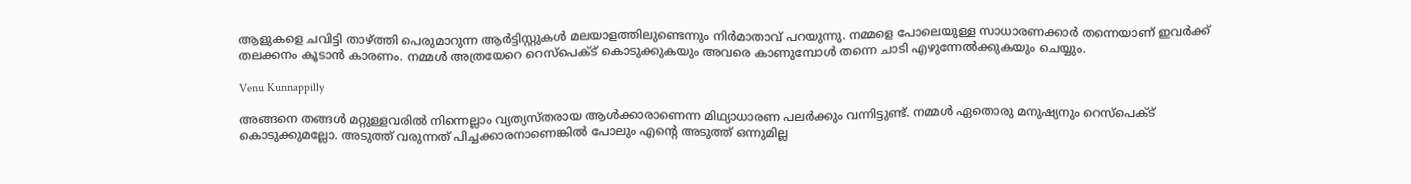ആളുകളെ ചവിട്ടി താഴ്ത്തി പെരുമാറുന്ന ആര്‍ട്ടിസ്റ്റുകൾ മലയാളത്തിലുണ്ടെന്നും നിർമാതാവ് പറയുന്നു. നമ്മളെ പോലെയുള്ള സാധാരണക്കാർ തന്നെയാണ് ഇവര്‍ക്ക് തലക്കനം കൂടാന്‍ കാരണം. നമ്മള്‍ അത്രയേറെ റെസ്‌പെക്ട് കൊടുക്കുകയും അവരെ കാണുമ്പോള്‍ തന്നെ ചാടി എഴുന്നേല്‍ക്കുകയും ചെയ്യും.

Venu Kunnappilly

അങ്ങനെ തങ്ങള്‍ മറ്റുള്ളവരില്‍ നിന്നെല്ലാം വ്യത്യസ്തരായ ആള്‍ക്കാരാണെന്ന മിഥ്യാധാരണ പലര്‍ക്കും വന്നിട്ടുണ്ട്. നമ്മള്‍ ഏതൊരു മനുഷ്യനും റെസ്‌പെക്ട് കൊടുക്കുമല്ലോ. അടുത്ത് വരുന്നത് പിച്ചക്കാരനാണെങ്കില്‍ പോലും എന്റെ അടുത്ത് ഒന്നുമില്ല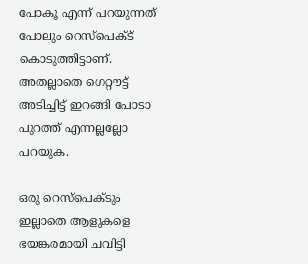പോകൂ എന്ന് പറയുന്നത് പോലും റെസ്‌പെക്ട് കൊടുത്തിട്ടാണ്. അതല്ലാതെ ഗെറ്റൗട്ട് അടിച്ചിട്ട് ഇറങ്ങി പോടാ പുറത്ത് എന്നല്ലല്ലോ പറയുക.

ഒരു റെസ്‌പെക്ടും ഇല്ലാതെ ആളുകളെ ഭയങ്കരമായി ചവിട്ടി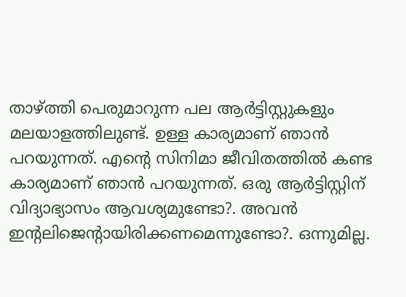താഴ്ത്തി പെരുമാറുന്ന പല ആര്‍ട്ടിസ്റ്റുകളും മലയാളത്തിലുണ്ട്. ഉള്ള കാര്യമാണ് ഞാന്‍ പറയുന്നത്. എന്റെ സിനിമാ ജീവിതത്തില്‍ കണ്ട കാര്യമാണ് ഞാന്‍ പറയുന്നത്. ഒരു ആർട്ടിസ്റ്റിന് വിദ്യാഭ്യാസം ആവശ്യമുണ്ടോ?. അവൻ ഇന്റലിജെന്റായിരിക്കണമെന്നുണ്ടോ?. ഒന്നുമില്ല.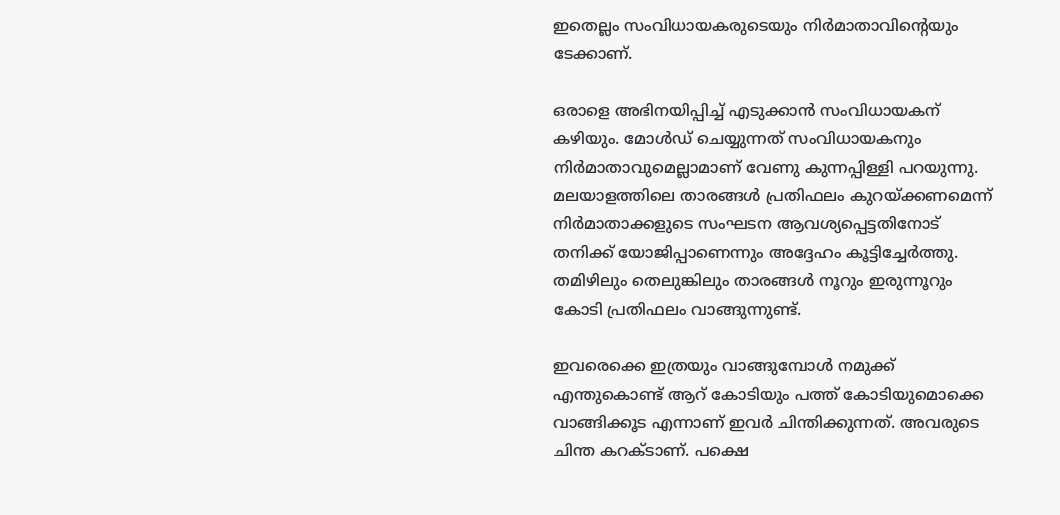ഇതെല്ലം സംവിധായകരുടെയും നിർമാതാവിന്റെയും ടേക്കാണ്.

ഒരാളെ അഭിനയിപ്പിച്ച് എടുക്കാൻ സംവിധായകന് കഴിയും. മോൾഡ് ചെയ്യുന്നത് സംവിധായകനും നിർമാതാവുമെല്ലാമാണ് വേണു കുന്നപ്പിള്ളി പറയുന്നു. മലയാളത്തിലെ താരങ്ങൾ പ്രതിഫലം കുറയ്ക്കണമെന്ന് നിർമാതാക്കളുടെ സംഘടന ആവശ്യപ്പെട്ടതിനോട് തനിക്ക് യോജിപ്പാണെന്നും അദ്ദേഹം കൂട്ടിച്ചേർത്തു. തമിഴിലും തെലുങ്കിലും താരങ്ങൾ നൂറും ഇരുന്നൂറും കോടി പ്രതിഫലം വാങ്ങുന്നുണ്ട്.

ഇവരെക്കെ ഇത്രയും വാങ്ങുമ്പോൾ നമുക്ക് എന്തുകൊണ്ട് ആറ് കോടിയും പത്ത് കോടിയുമൊക്കെ വാങ്ങിക്കൂട എന്നാണ് ഇവർ ചിന്തിക്കുന്നത്. അവരുടെ ചിന്ത കറക്ടാണ്. പക്ഷെ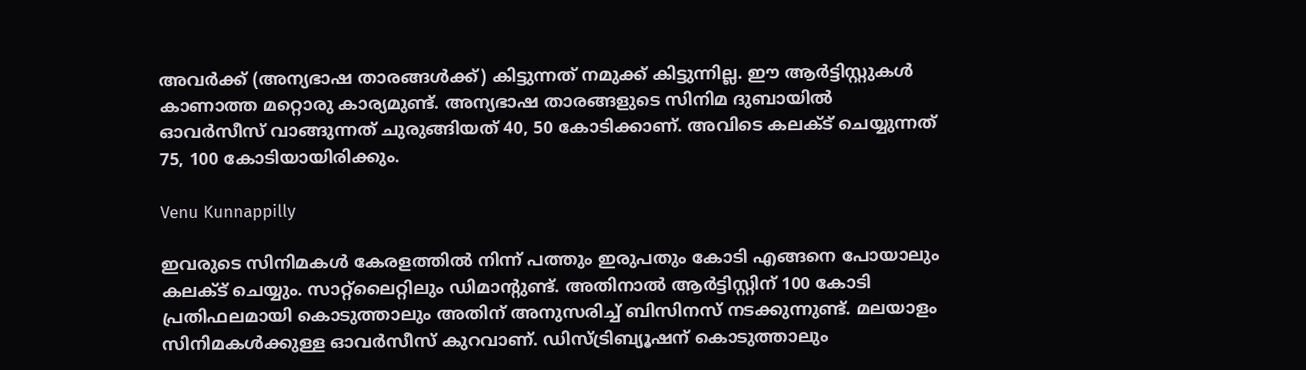അവർക്ക് (അന്യഭാഷ താരങ്ങൾക്ക്) കിട്ടുന്നത് നമുക്ക് കിട്ടുന്നില്ല. ഈ ആർട്ടിസ്റ്റുകൾ കാണാത്ത മറ്റൊരു കാര്യമുണ്ട്. അന്യഭാഷ താരങ്ങളുടെ സിനിമ ദുബായിൽ ഓവർസീസ് വാങ്ങുന്നത് ചുരുങ്ങിയത് 40, 50 കോടിക്കാണ്. അവിടെ കലക്ട് ചെയ്യുന്നത് 75, 100 കോടിയായിരിക്കും.

Venu Kunnappilly

ഇവരുടെ സിനിമകൾ കേരളത്തിൽ നിന്ന് പത്തും ഇരുപതും കോടി എങ്ങനെ പോയാലും കലക്ട് ചെയ്യും. സാറ്റ്ലൈറ്റിലും ഡിമാന്റുണ്ട്. അതിനാൽ ആർട്ടിസ്റ്റിന് 100 കോടി പ്രതിഫലമായി കൊടുത്താലും അതിന് അനുസരിച്ച് ബിസിനസ് നടക്കുന്നുണ്ട്. മലയാളം സിനിമകൾക്കുള്ള ഓവർസീസ് കുറവാണ്. ഡിസ്ട്രിബ്യൂഷന് കൊടുത്താലും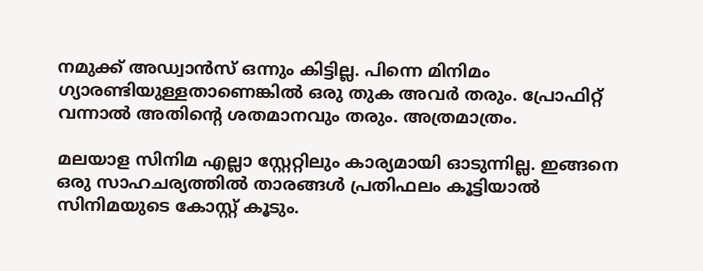നമുക്ക് അഡ്വാൻസ് ഒന്നും കിട്ടില്ല. പിന്നെ മിനിമം ഗ്യാരണ്ടിയുള്ളതാണെങ്കിൽ ഒരു തുക അവർ തരും. പ്രോഫിറ്റ് വന്നാൽ അതിന്റെ ശതമാനവും തരും. അത്രമാത്രം.

മലയാള സിനിമ എല്ലാ സ്റ്റേറ്റിലും കാര്യമായി ഓടുന്നില്ല. ഇങ്ങനെ ഒരു സാഹചര്യത്തിൽ താരങ്ങൾ പ്രതിഫലം കൂട്ടിയാൽ സിനിമയുടെ കോസ്റ്റ് കൂടും.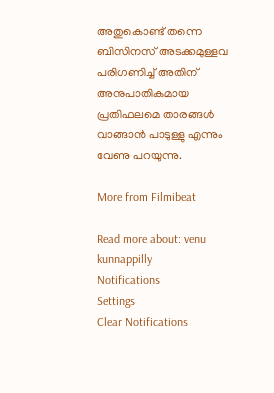അതുകൊണ്ട് തന്നെ ബിസിനസ് അടക്കമുള്ളവ പരിഗണിച്ച് അതിന് അനുപാതികമായ പ്രതിഫലമെ താരങ്ങൾ വാങ്ങാൻ പാടുള്ളു എന്നും വേണു പറയുന്നു.

More from Filmibeat

Read more about: venu kunnappilly
Notifications
Settings
Clear Notifications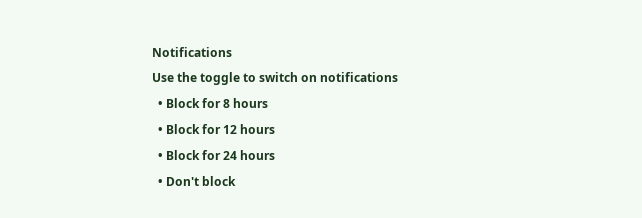Notifications
Use the toggle to switch on notifications
  • Block for 8 hours
  • Block for 12 hours
  • Block for 24 hours
  • Don't block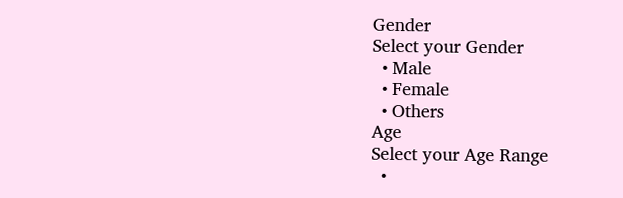Gender
Select your Gender
  • Male
  • Female
  • Others
Age
Select your Age Range
  •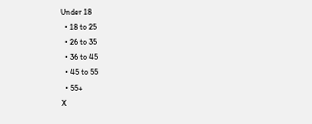Under 18
  • 18 to 25
  • 26 to 35
  • 36 to 45
  • 45 to 55
  • 55+
X